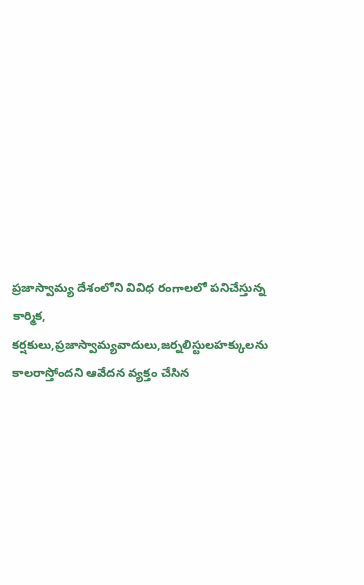ప్రజాస్వామ్య దేశంలోని వివిధ రంగాలలో పనిచేస్తున్న కార్మిక, కర్షకులు,ప్రజాస్వామ్యవాదులు,జర్నలిస్టులహక్కులను కాలరాస్తోందని ఆవేదన వ్యక్తం చేసిన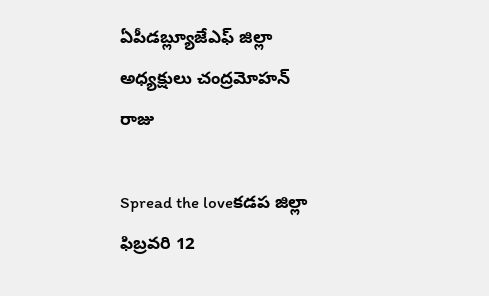ఏపీడబ్ల్యూజేఎఫ్ జిల్లా అధ్యక్షులు చంద్రమోహన్ రాజు

Spread the loveకడప జిల్లా ఫిబ్రవరి 12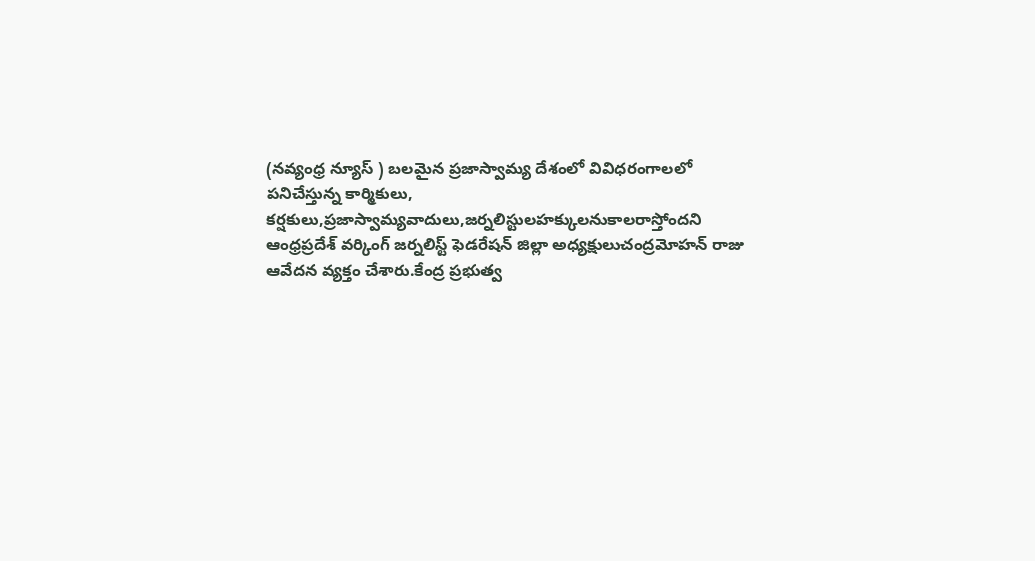(నవ్యంధ్ర న్యూస్ ) బలమైన ప్రజాస్వామ్య దేశంలో వివిధరంగాలలో పనిచేస్తున్న కార్మికులు, కర్షకులు,ప్రజాస్వామ్యవాదులు,జర్నలిస్టులహక్కులనుకాలరాస్తోందని ఆంధ్రప్రదేశ్ వర్కింగ్ జర్నలిస్ట్ ఫెడరేషన్ జిల్లా అధ్యక్షులుచంద్రమోహన్ రాజు ఆవేదన వ్యక్తం చేశారు.కేంద్ర ప్రభుత్వ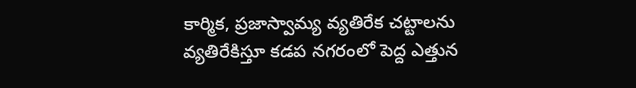కార్మిక, ప్రజాస్వామ్య వ్యతిరేక చట్టాలను వ్యతిరేకిస్తూ కడప నగరంలో పెద్ద ఎత్తున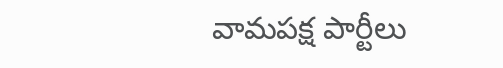వామపక్ష పార్టీలు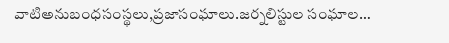వాటిఅనుబంధసంస్థలు,ప్రజాసంఘాలు.జర్నలిస్టుల సంఘాల…